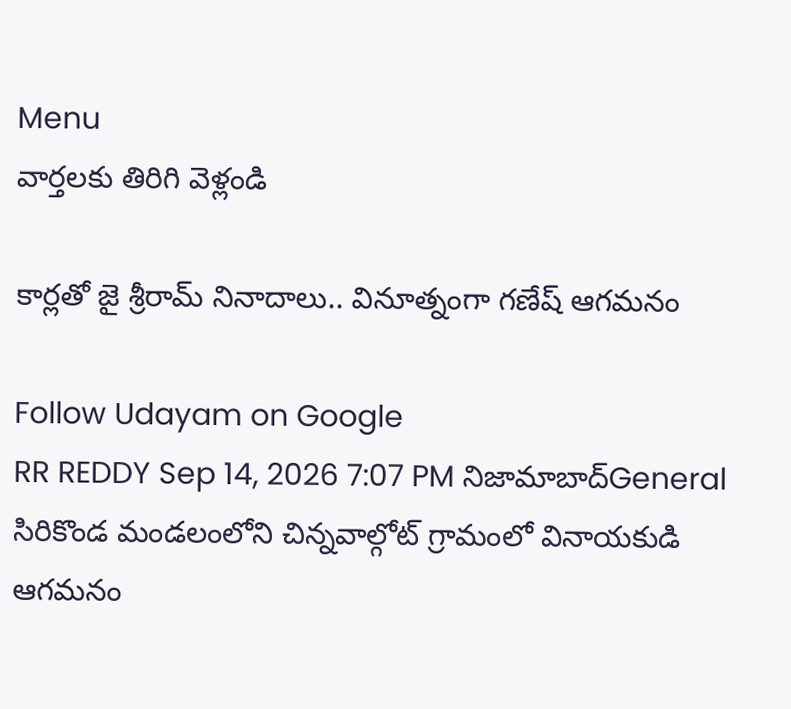Menu
వార్తలకు తిరిగి వెళ్లండి

కార్లతో జై శ్రీరామ్ నినాదాలు.. వినూత్నంగా గణేష్ ఆగమనం

Follow Udayam on Google
RR REDDY Sep 14, 2026 7:07 PM నిజామాబాద్General
సిరికొండ మండలంలోని చిన్నవాల్గోట్ గ్రామంలో వినాయకుడి ఆగమనం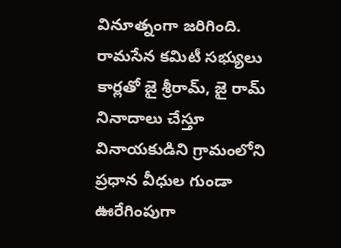వినూత్నంగా జరిగింది. రామసేన కమిటీ సభ్యులు కార్లతో జై శ్రీరామ్, జై రామ్ నినాదాలు చేస్తూ వినాయకుడిని గ్రామంలోని ప్రధాన వీధుల గుండా ఊరేగింపుగా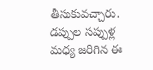తీసుకువచ్చారు. డప్పుల సప్పుళ్ల మధ్య జరిగిన ఈ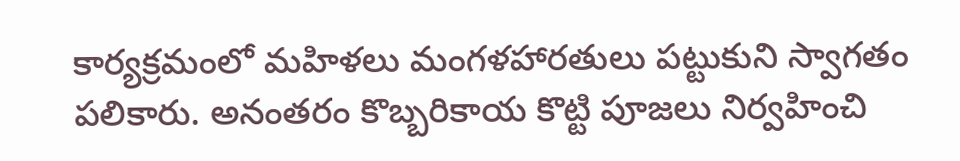కార్యక్రమంలో మహిళలు మంగళహారతులు పట్టుకుని స్వాగతం పలికారు. అనంతరం కొబ్బరికాయ కొట్టి పూజలు నిర్వహించి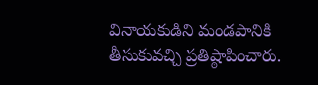వినాయకుడిని మండపానికి తీసుకువచ్చి ప్రతిష్ఠాపించారు.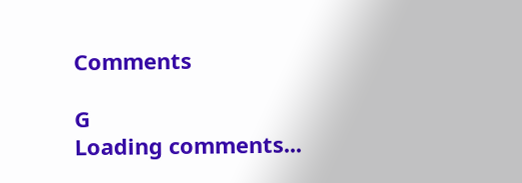Comments

G
Loading comments...